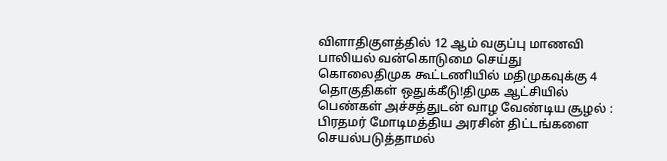விளாதிகுளத்தில் 12 ஆம் வகுப்பு மாணவி பாலியல் வன்கொடுமை செய்து கொலைதிமுக கூட்டணியில் மதிமுகவுக்கு 4 தொகுதிகள் ஒதுக்கீடு!திமுக ஆட்சியில் பெண்கள் அச்சத்துடன் வாழ வேண்டிய சூழல் : பிரதமர் மோடிமத்திய அரசின் திட்டங்களை செயல்படுத்தாமல்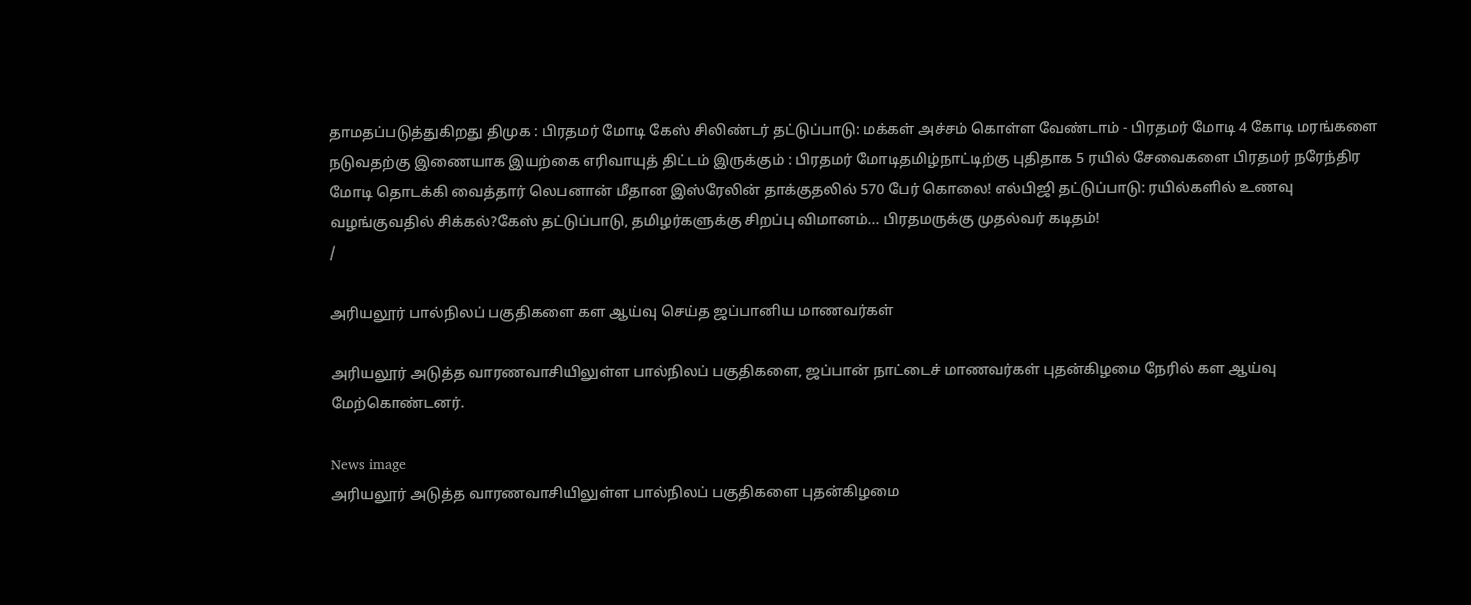தாமதப்படுத்துகிறது திமுக : பிரதமர் மோடி கேஸ் சிலிண்டர் தட்டுப்பாடு: மக்கள் அச்சம் கொள்ள வேண்டாம் - பிரதமர் மோடி 4 கோடி மரங்களை நடுவதற்கு இணையாக இயற்கை எரிவாயுத் திட்டம் இருக்கும் : பிரதமர் மோடிதமிழ்நாட்டிற்கு புதிதாக 5 ரயில் சேவைகளை பிரதமர் நரேந்திர மோடி தொடக்கி வைத்தார் லெபனான் மீதான இஸ்ரேலின் தாக்குதலில் 570 பேர் கொலை! எல்பிஜி தட்டுப்பாடு: ரயில்களில் உணவு வழங்குவதில் சிக்கல்?கேஸ் தட்டுப்பாடு, தமிழர்களுக்கு சிறப்பு விமானம்... பிரதமருக்கு முதல்வர் கடிதம்!
/

அரியலூர் பால்நிலப் பகுதிகளை கள ஆய்வு செய்த ஜப்பானிய மாணவர்கள்

அரியலூர் அடுத்த வாரணவாசியிலுள்ள பால்நிலப் பகுதிகளை, ஜப்பான் நாட்டைச் மாணவர்கள் புதன்கிழமை நேரில் கள ஆய்வு மேற்கொண்டனர்.

News image
அரியலூர் அடுத்த வாரணவாசியிலுள்ள பால்நிலப் பகுதிகளை புதன்கிழமை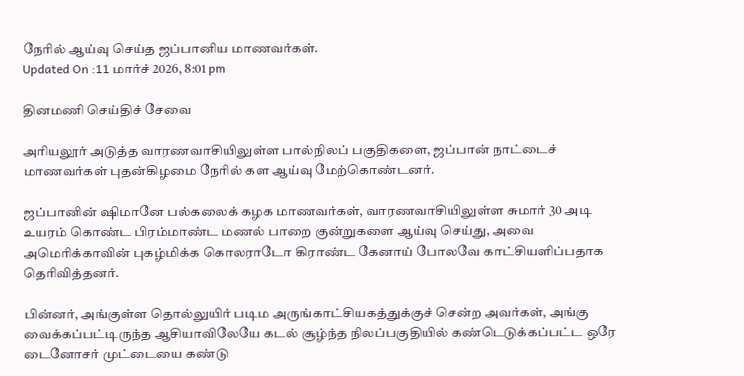நேரில் ஆய்வு செய்த ஜப்பானிய மாணவர்கள்.
Updated On :11 மார்ச் 2026, 8:01 pm

தினமணி செய்திச் சேவை

அரியலூர் அடுத்த வாரணவாசியிலுள்ள பால்நிலப் பகுதிகளை, ஜப்பான் நாட்டைச் மாணவர்கள் புதன்கிழமை நேரில் கள ஆய்வு மேற்கொண்டனர்.

ஜப்பானின் ஷிமானே பல்கலைக் கழக மாணவர்கள், வாரணவாசியிலுள்ள சுமார் 30 அடி உயரம் கொண்ட பிரம்மாண்ட மணல் பாறை குன்றுகளை ஆய்வு செய்து, அவை அமெரிக்காவின் புகழ்மிக்க கொலராடோ கிராண்ட கேனாய் போலவே காட்சியளிப்பதாக தெரிவித்தனர்.

பின்னர், அங்குள்ள தொல்லுயிர் படிம அருங்காட்சியகத்துக்குச் சென்ற அவர்கள், அங்கு வைக்கப்பட்டிருந்த ஆசியாவிலேயே கடல் சூழ்ந்த நிலப்பகுதியில் கண்டெடுக்கப்பட்ட ஒரே டைனோசர் முட்டையை கண்டு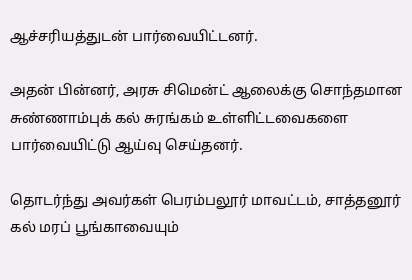ஆச்சரியத்துடன் பார்வையிட்டனர்.

அதன் பின்னர், அரசு சிமென்ட் ஆலைக்கு சொந்தமான சுண்ணாம்புக் கல் சுரங்கம் உள்ளிட்டவைகளை பார்வையிட்டு ஆய்வு செய்தனர்.

தொடர்ந்து அவர்கள் பெரம்பலூர் மாவட்டம், சாத்தனூர் கல் மரப் பூங்காவையும்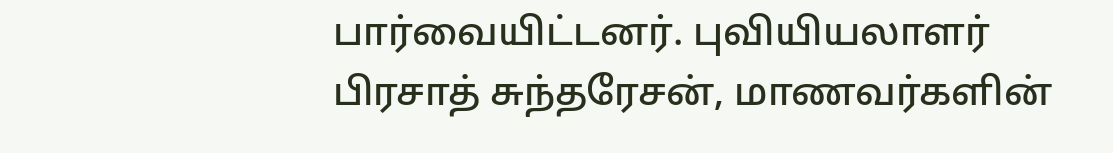பார்வையிட்டனர். புவியியலாளர் பிரசாத் சுந்தரேசன், மாணவர்களின்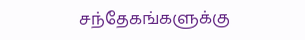சந்தேகங்களுக்கு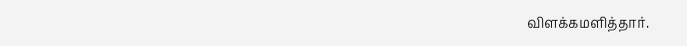விளக்கமளித்தார்.